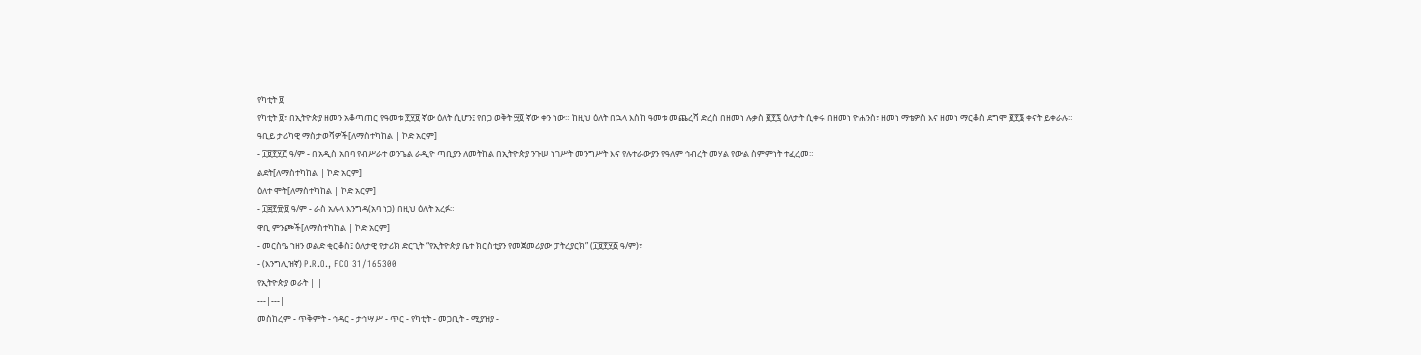የካቲት ፱
የካቲት ፱፣ በኢትዮጵያ ዘመን አቆጣጠር የዓመቱ ፻፶፱ ኛው ዕለት ሲሆን፤ የበጋ ወቅት ፵፬ ኛው ቀን ነው። ከዚህ ዕለት በኋላ እስከ ዓመቱ መጨረሻ ድረስ በዘመነ ሉቃስ ፪፻፯ ዕለታት ሲቀሩ በዘመነ ዮሐንስ፣ ዘመነ ማቴዎስ እና ዘመነ ማርቆስ ደግሞ ፪፻፮ ቀናት ይቀራሉ።
ዓቢይ ታሪካዊ ማስታወሻዎች[ለማስተካከል | ኮድ አርም]
- ፲፱፻፶፫ ዓ/ም - በአዲስ አበባ የብሥራተ ወንጌል ራዲዮ ጣቢያን ለመትከል በኢትዮጵያ ንጉሠ ነገሥት መንግሥት እና የሉተራውያን የዓለም ኅብረት መሃል የውል ስምምነት ተፈረመ።
ልደት[ለማስተካከል | ኮድ አርም]
ዕለተ ሞት[ለማስተካከል | ኮድ አርም]
- ፲፰፻፹፱ ዓ/ም - ራስ አሉላ እንግዳ(አባ ነጋ) በዚህ ዕለት አረፉ።
ዋቢ ምንጮች[ለማስተካከል | ኮድ አርም]
- መርስዔ ኀዘን ወልድ ቂርቆስ፤ ዕለታዊ የታሪክ ድርጊት “የኢትዮጵያ ቤተ ክርስቲያን የመጀመሪያው ፓትረያርክ” (፲፱፻፶፩ ዓ/ም)፣
- (እንግሊዝኛ) P.R.O., FCO 31/165300
የኢትዮጵያ ወራት | |
---|---|
መስከረም - ጥቅምት - ኅዳር - ታኅሣሥ - ጥር - የካቲት - መጋቢት - ሚያዝያ -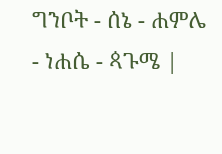ግንቦት - ሰኔ - ሐምሌ - ነሐሴ - ጳጉሜ |